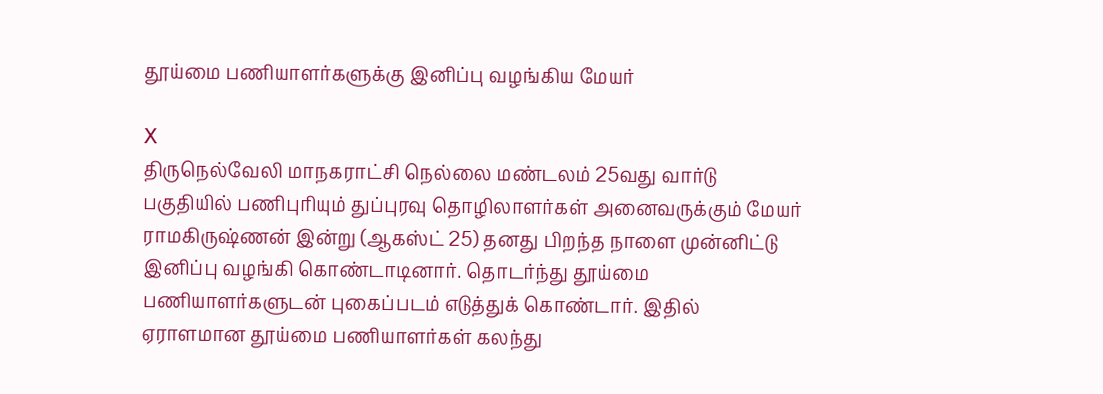தூய்மை பணியாளர்களுக்கு இனிப்பு வழங்கிய மேயர்

X
திருநெல்வேலி மாநகராட்சி நெல்லை மண்டலம் 25வது வார்டு பகுதியில் பணிபுரியும் துப்புரவு தொழிலாளர்கள் அனைவருக்கும் மேயர் ராமகிருஷ்ணன் இன்று (ஆகஸ்ட் 25) தனது பிறந்த நாளை முன்னிட்டு இனிப்பு வழங்கி கொண்டாடினார். தொடர்ந்து தூய்மை பணியாளர்களுடன் புகைப்படம் எடுத்துக் கொண்டார். இதில் ஏராளமான தூய்மை பணியாளர்கள் கலந்து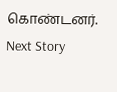கொண்டனர்.
Next Story